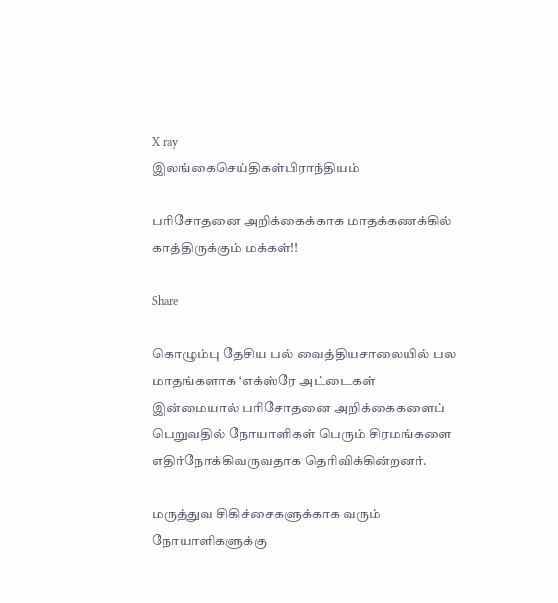X ray
இலங்கைசெய்திகள்பிராந்தியம்

பரிசோதனை அறிக்கைக்காக மாதக்கணக்கில் காத்திருக்கும் மக்கள்!!

Share

கொழும்பு தேசிய பல் வைத்தியசாலையில் பல மாதங்களாக ‘எக்ஸ்ரே அட்டைகள் இன்மையால் பரிசோதனை அறிக்கைகளைப் பெறுவதில் நோயாளிகள் பெரும் சிரமங்களை எதிர்நோக்கிவருவதாக தெரிவிக்கின்றனர்.

மருத்துவ சிகிச்சைகளுக்காக வரும் நோயாளிகளுக்கு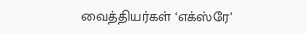வைத்தியர்கள் ‘எக்ஸ்ரே’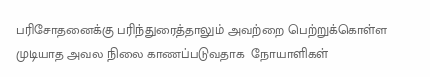பரிசோதனைக்கு பரிந்துரைத்தாலும் அவற்றை பெற்றுக்கொள்ள முடியாத அவல நிலை காணப்படுவதாக  நோயாளிகள்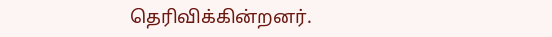தெரிவிக்கின்றனர்.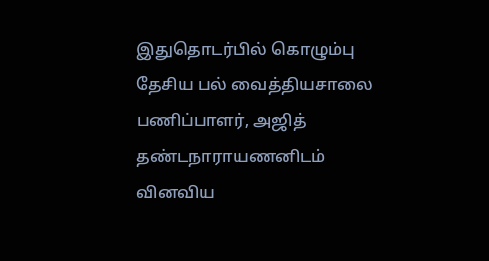இதுதொடர்பில் கொழும்பு தேசிய பல் வைத்தியசாலை பணிப்பாளர், அஜித் தண்டநாராயணனிடம் வினவிய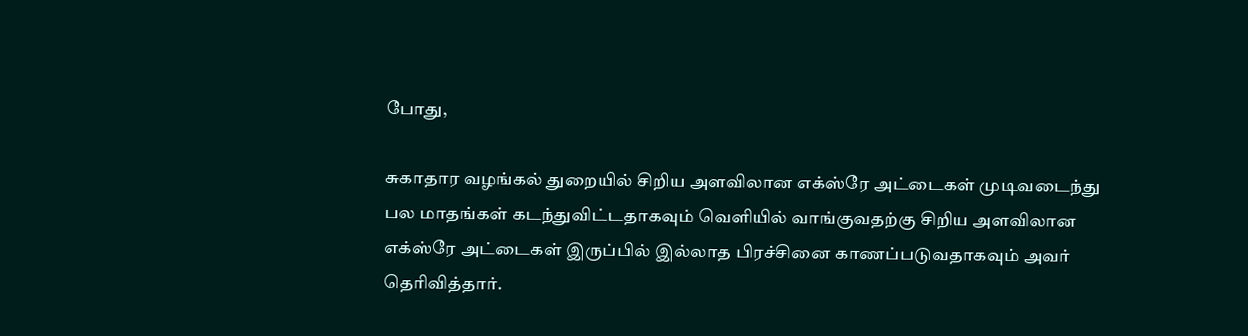போது,

சுகாதார வழங்கல் துறையில் சிறிய அளவிலான எக்ஸ்ரே அட்டைகள் முடிவடைந்து பல மாதங்கள் கடந்துவிட்டதாகவும் வௌியில் வாங்குவதற்கு சிறிய அளவிலான எக்ஸ்ரே அட்டைகள் இருப்பில் இல்லாத பிரச்சினை காணப்படுவதாகவும் அவர் தெரிவித்தார்.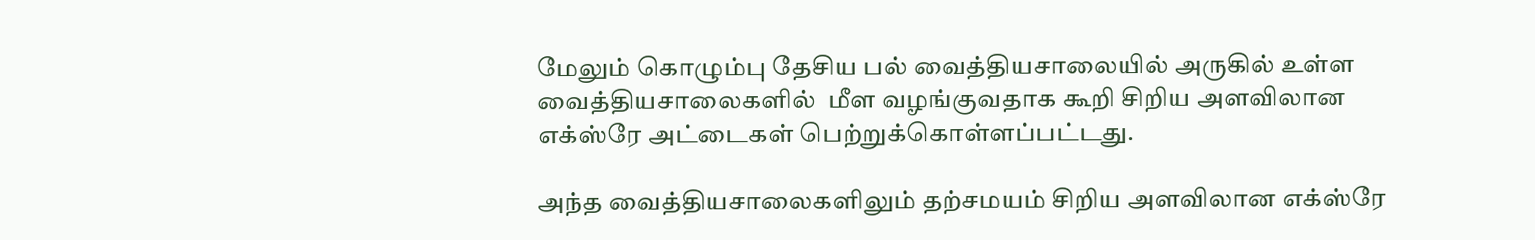மேலும் கொழும்பு தேசிய பல் வைத்தியசாலையில் அருகில் உள்ள  வைத்தியசாலைகளில்  மீள வழங்குவதாக கூறி சிறிய அளவிலான எக்ஸ்ரே அட்டைகள் பெற்றுக்கொள்ளப்பட்டது.

அந்த வைத்தியசாலைகளிலும் தற்சமயம் சிறிய அளவிலான எக்ஸ்ரே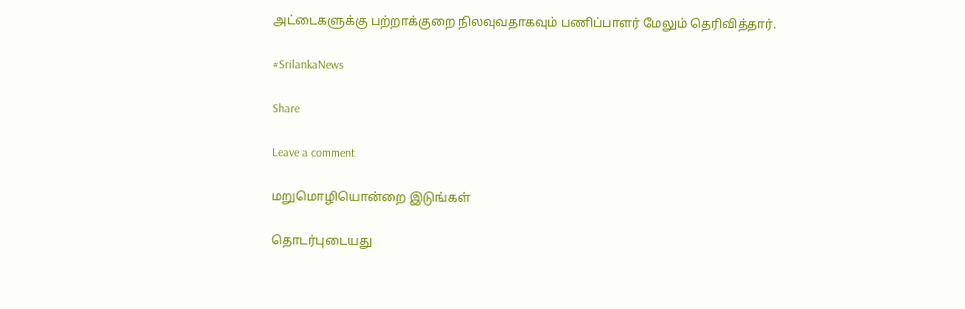அட்டைகளுக்கு பற்றாக்குறை நிலவுவதாகவும் பணிப்பாளர் மேலும் தெரிவித்தார்.

#SrilankaNews

Share

Leave a comment

மறுமொழியொன்றை இடுங்கள்

தொடர்புடையது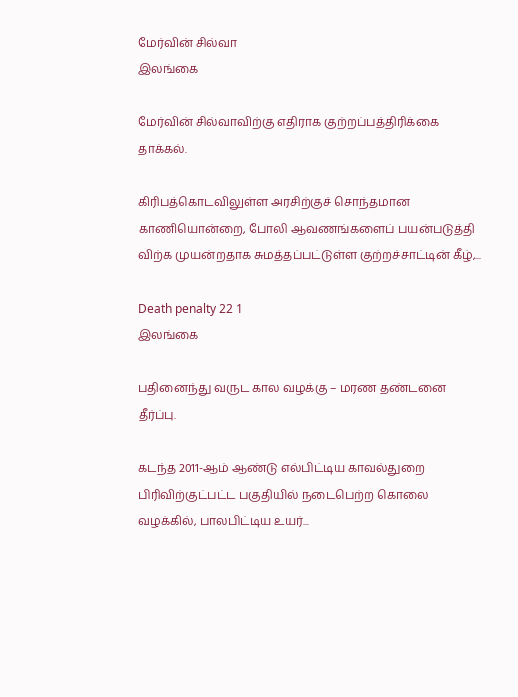மேர்வின் சில்வா
இலங்கை

மேர்வின் சில்வாவிற்கு எதிராக குற்றப்பத்திரிக்கை தாக்கல்.

கிரிபத்கொடவிலுள்ள அரசிற்குச் சொந்தமான காணியொன்றை, போலி ஆவணங்களைப் பயன்படுத்தி விற்க முயன்றதாக சுமத்தப்பட்டுள்ள குற்றச்சாட்டின் கீழ்,...

Death penalty 22 1
இலங்கை

பதினைந்து வருட கால வழக்கு – மரண தண்டனை தீர்ப்பு.

கடந்த 2011-ஆம் ஆண்டு எல்பிட்டிய காவல்துறை பிரிவிற்குட்பட்ட பகுதியில் நடைபெற்ற கொலை வழக்கில், பாலபிட்டிய உயர்...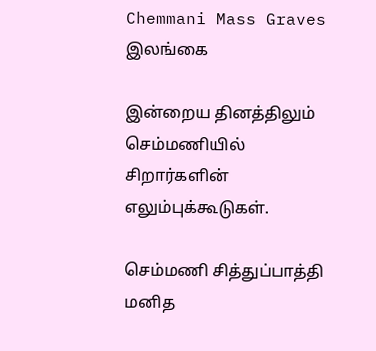Chemmani Mass Graves
இலங்கை

இன்றைய தினத்திலும் செம்மணியில் சிறார்களின் எலும்புக்கூடுகள்.

செம்மணி சித்துப்பாத்தி மனித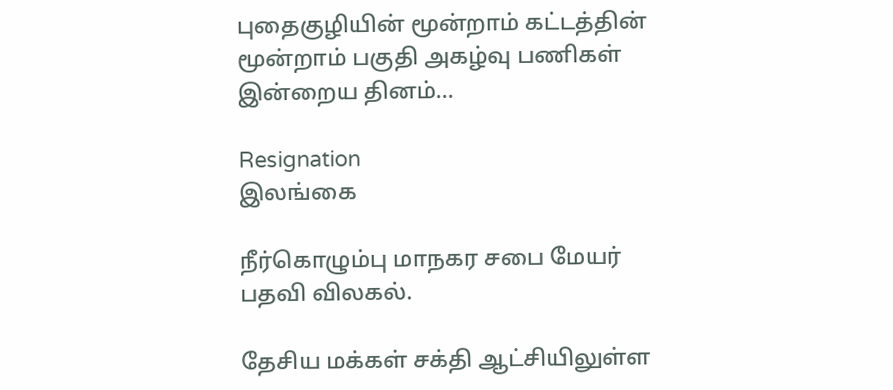புதைகுழியின் மூன்றாம் கட்டத்தின் மூன்றாம் பகுதி அகழ்வு பணிகள் இன்றைய தினம்...

Resignation
இலங்கை

நீர்கொழும்பு மாநகர சபை மேயர் பதவி விலகல்.

தேசிய மக்கள் சக்தி ஆட்சியிலுள்ள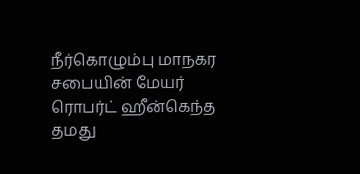நீர்கொழும்பு மாநகர சபையின் மேயர் ரொபர்ட் ஹீன்கெந்த தமது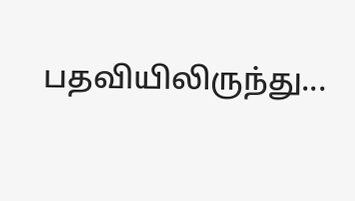பதவியிலிருந்து...